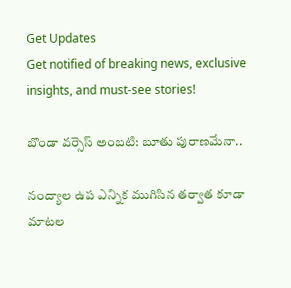Get Updates
Get notified of breaking news, exclusive insights, and must-see stories!

బొండా వర్సెస్ అంబటి: బూతు పురాణమేనా..

నంద్యాల ఉప ఎన్నిక ముగిసిన తర్వాత కూడా మాటల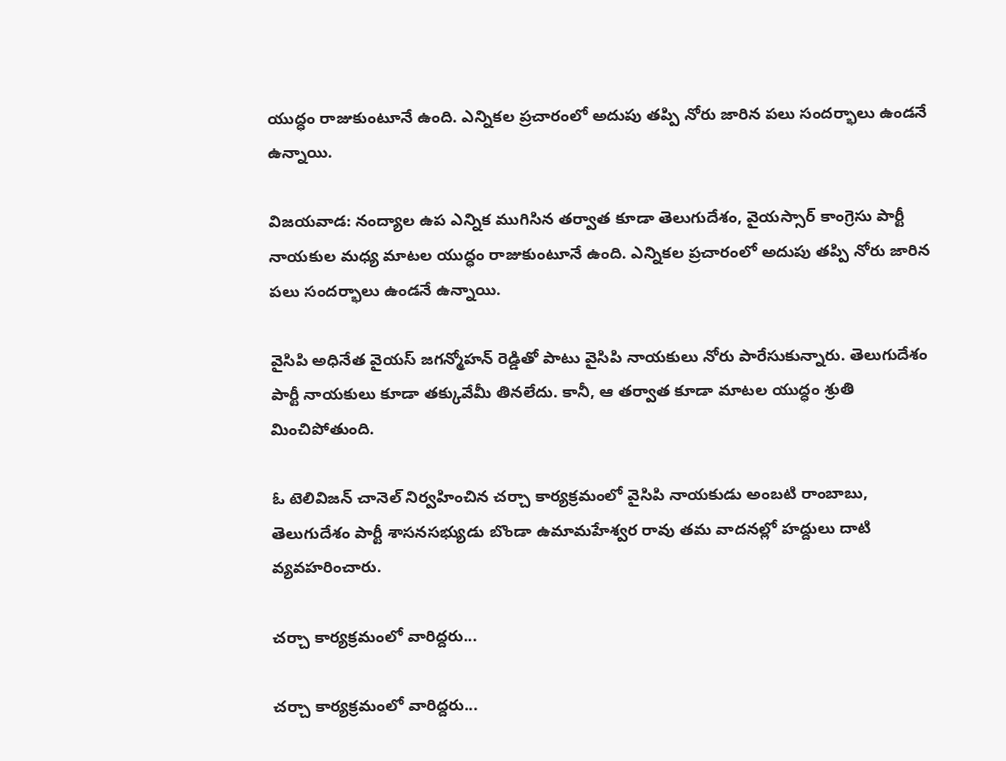యుద్ధం రాజుకుంటూనే ఉంది. ఎన్నికల ప్రచారంలో అదుపు తప్పి నోరు జారిన పలు సందర్భాలు ఉండనే ఉన్నాయి.

విజయవాడ: నంద్యాల ఉప ఎన్నిక ముగిసిన తర్వాత కూడా తెలుగుదేశం, వైయస్సార్ కాంగ్రెసు పార్టీ నాయకుల మధ్య మాటల యుద్ధం రాజుకుంటూనే ఉంది. ఎన్నికల ప్రచారంలో అదుపు తప్పి నోరు జారిన పలు సందర్భాలు ఉండనే ఉన్నాయి.

వైసిపి అధినేత వైయస్ జగన్మోహన్ రెడ్డితో పాటు వైసిపి నాయకులు నోరు పారేసుకున్నారు. తెలుగుదేశం పార్టీ నాయకులు కూడా తక్కువేమీ తినలేదు. కానీ, ఆ తర్వాత కూడా మాటల యుద్ధం శ్రుతి మించిపోతుంది.

ఓ టెలివిజన్ చానెల్ నిర్వహించిన చర్చా కార్యక్రమంలో వైసిపి నాయకుడు అంబటి రాంబాబు, తెలుగుదేశం పార్టీ శాసనసభ్యుడు బొండా ఉమామహేశ్వర రావు తమ వాదనల్లో హద్దులు దాటి వ్యవహరించారు.

చర్చా కార్యక్రమంలో వారిద్దరు...

చర్చా కార్యక్రమంలో వారిద్దరు...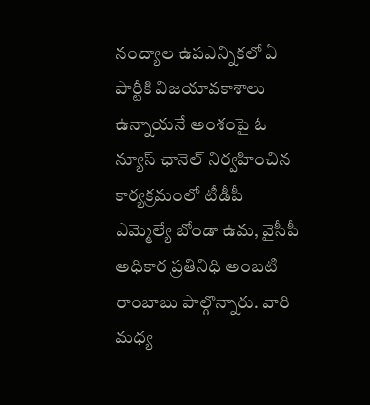నంద్యాల ఉపఎన్నికలో ఏ పార్టీకి విజయావకాశాలు ఉన్నాయనే అంశంపై ఓ న్యూస్ ఛానెల్ నిర్వహించిన కార్యక్రమంలో టీడీపీ ఎమ్మెల్యే బోండా ఉమ, వైసీపీ అధికార ప్రతినిధి అంబటి రాంబాబు పాల్గొన్నారు. వారి మధ్య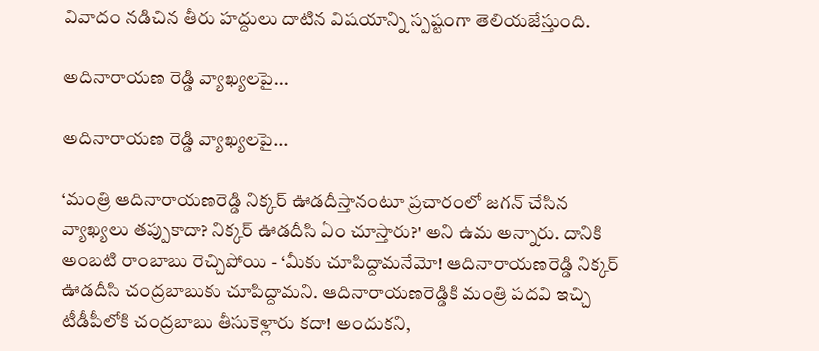వివాదం నడిచిన తీరు హద్దులు దాటిన విషయాన్ని స్పష్టంగా తెలియజేస్తుంది.

అదినారాయణ రెడ్డి వ్యాఖ్యలపై...

అదినారాయణ రెడ్డి వ్యాఖ్యలపై...

‘మంత్రి ఆదినారాయణరెడ్డి నిక్కర్ ఊడదీస్తానంటూ ప్రచారంలో జగన్ చేసిన వ్యాఖ్యలు తప్పుకాదా? నిక్కర్ ఊడదీసి ఏం చూస్తారు?' అని ఉమ అన్నారు. దానికి అంబటి రాంబాబు రెచ్చిపోయి - ‘మీకు చూపిద్దామనేమో! ఆదినారాయణరెడ్డి నిక్కర్ ఊడదీసి చంద్రబాబుకు చూపిద్దామని. ఆదినారాయణరెడ్డికి మంత్రి పదవి ఇచ్చి టీడీపీలోకి చంద్రబాబు తీసుకెళ్లారు కదా! అందుకని,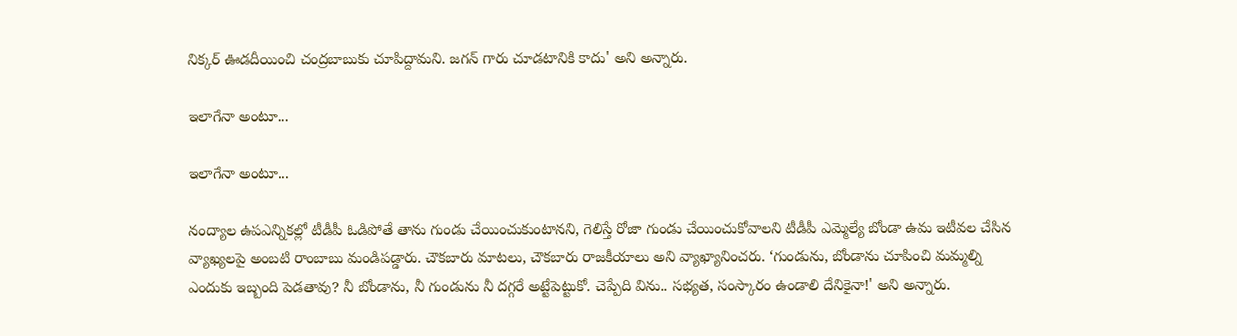నిక్కర్ ఊడదీయించి చంద్రబాబుకు చూపిద్దామని. జగన్ గారు చూడటానికి కాదు' అని అన్నారు.

ఇలాగేనా అంటూ...

ఇలాగేనా అంటూ...

నంద్యాల ఉపఎన్నికల్లో టీడీపీ ఓడిపోతే తాను గుండు చేయించుకుంటానని, గెలిస్తే రోజా గుండు చేయించుకోవాలని టీడీపీ ఎమ్మెల్యే బోండా ఉమ ఇటీవల చేసిన వ్యాఖ్యలపై అంబటి రాంబాబు మండిపడ్డారు. చౌకబారు మాటలు, చౌకబారు రాజకీయాలు అని వ్యాఖ్యానించరు. ‘గుండును, బోండాను చూపించి మమ్మల్ని ఎందుకు ఇబ్బంది పెడతావు? నీ బోండాను, నీ గుండును నీ దగ్గరే అట్టేపెట్టుకో. చెప్పేది విను.. సభ్యత, సంస్కారం ఉండాలి దేనికైనా!' అని అన్నారు.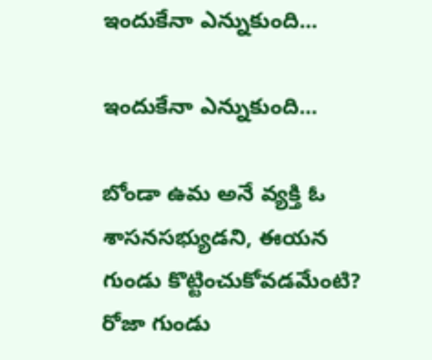ఇందుకేనా ఎన్నుకుంది...

ఇందుకేనా ఎన్నుకుంది...

బోండా ఉమ అనే వ్యక్తి ఓ శాసనసభ్యుడని, ఈయన గుండు కొట్టించుకోవడమేంటి? రోజా గుండు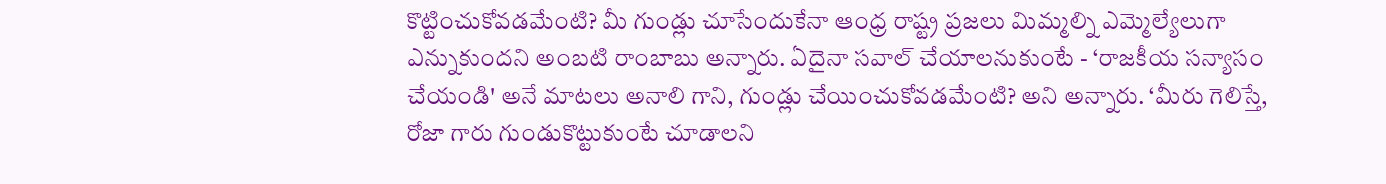కొట్టించుకోవడమేంటి? మీ గుండ్లు చూసేందుకేనా ఆంధ్ర రాష్ట్ర ప్రజలు మిమ్మల్ని ఎమ్మెల్యేలుగా ఎన్నుకుందని అంబటి రాంబాబు అన్నారు. ఏదైనా సవాల్ చేయాలనుకుంటే - ‘రాజకీయ సన్యాసం చేయండి' అనే మాటలు అనాలి గాని, గుండ్లు చేయించుకోవడమేంటి? అని అన్నారు. ‘మీరు గెలిస్తే, రోజా గారు గుండుకొట్టుకుంటే చూడాలని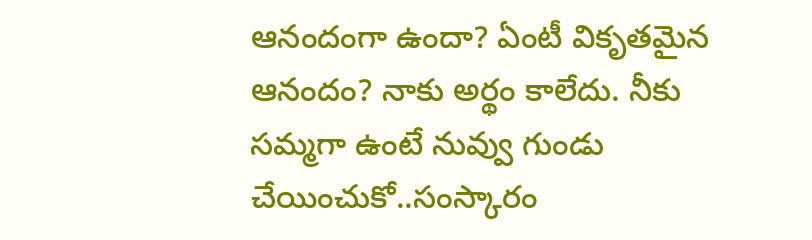ఆనందంగా ఉందా? ఏంటీ వికృతమైన ఆనందం? నాకు అర్థం కాలేదు. నీకు సమ్మగా ఉంటే నువ్వు గుండు చేయించుకో..సంస్కారం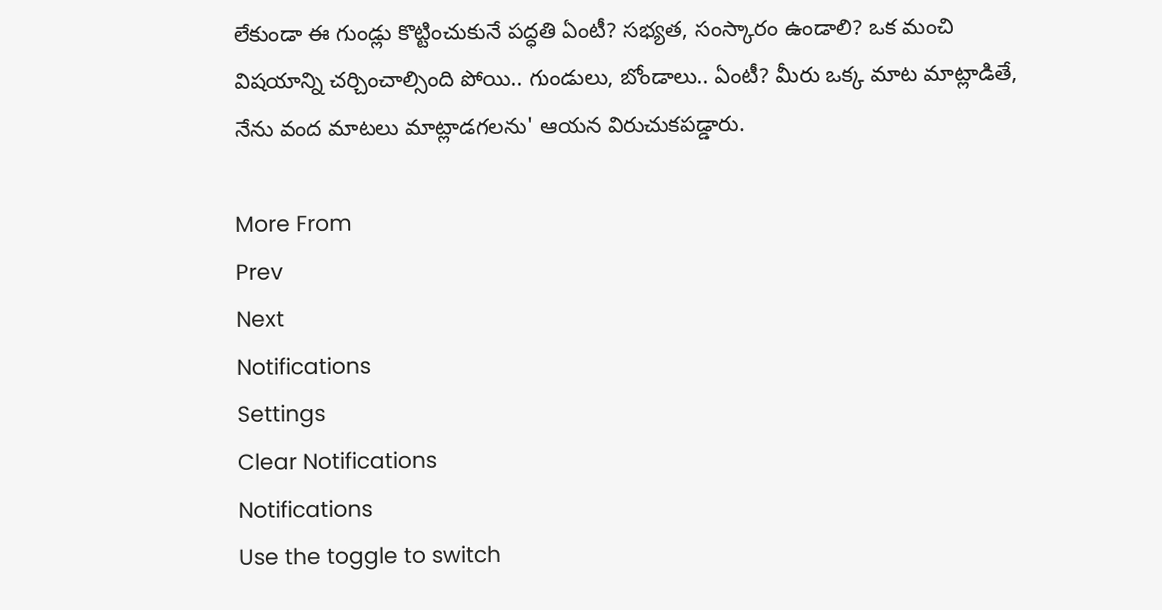లేకుండా ఈ గుండ్లు కొట్టించుకునే పద్ధతి ఏంటీ? సభ్యత, సంస్కారం ఉండాలి? ఒక మంచి విషయాన్ని చర్చించాల్సింది పోయి.. గుండులు, బోండాలు.. ఏంటీ? మీరు ఒక్క మాట మాట్లాడితే, నేను వంద మాటలు మాట్లాడగలను' ఆయన విరుచుకపడ్డారు.

More From
Prev
Next
Notifications
Settings
Clear Notifications
Notifications
Use the toggle to switch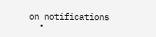on notifications
  •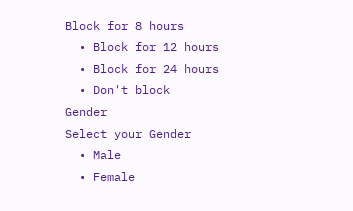Block for 8 hours
  • Block for 12 hours
  • Block for 24 hours
  • Don't block
Gender
Select your Gender
  • Male
  • Female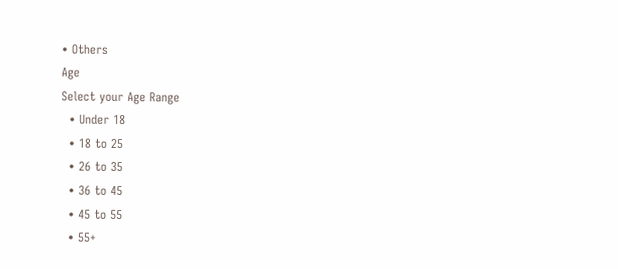• Others
Age
Select your Age Range
  • Under 18
  • 18 to 25
  • 26 to 35
  • 36 to 45
  • 45 to 55
  • 55+